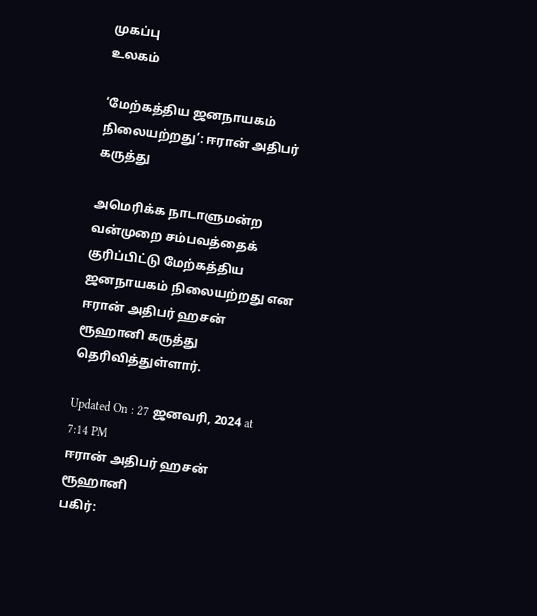முகப்பு
உலகம்

‘மேற்கத்திய ஜனநாயகம் நிலையற்றது’: ஈரான் அதிபர் கருத்து

அமெரிக்க நாடாளுமன்ற வன்முறை சம்பவத்தைக் குரிப்பிட்டு மேற்கத்திய ஜனநாயகம் நிலையற்றது என ஈரான் அதிபர் ஹசன் ரூஹானி கருத்து தெரிவித்துள்ளார்.

Updated On : 27 ஜனவரி, 2024 at 7:14 PM
ஈரான் அதிபர் ஹசன் ரூஹானி
பகிர்: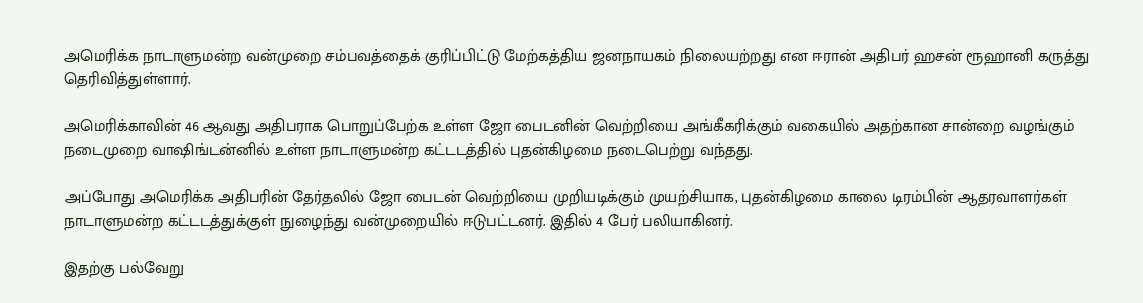அமெரிக்க நாடாளுமன்ற வன்முறை சம்பவத்தைக் குரிப்பிட்டு மேற்கத்திய ஜனநாயகம் நிலையற்றது என ஈரான் அதிபர் ஹசன் ரூஹானி கருத்து தெரிவித்துள்ளார்.

அமெரிக்காவின் 46 ஆவது அதிபராக பொறுப்பேற்க உள்ள ஜோ பைடனின் வெற்றியை அங்கீகரிக்கும் வகையில் அதற்கான சான்றை வழங்கும் நடைமுறை வாஷிங்டன்னில் உள்ள நாடாளுமன்ற கட்டடத்தில் புதன்கிழமை நடைபெற்று வந்தது.

அப்போது அமெரிக்க அதிபரின் தேர்தலில் ஜோ பைடன் வெற்றியை முறியடிக்கும் முயற்சியாக, புதன்கிழமை காலை டிரம்பின் ஆதரவாளர்கள் நாடாளுமன்ற கட்டடத்துக்குள் நுழைந்து வன்முறையில் ஈடுபட்டனர். இதில் 4 பேர் பலியாகினர்.

இதற்கு பல்வேறு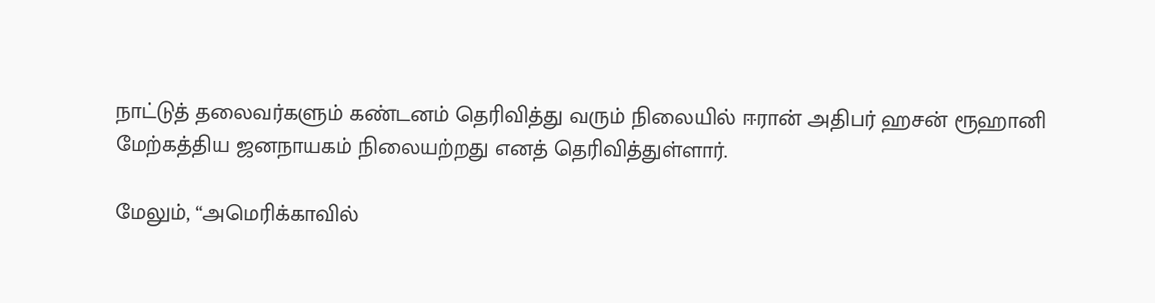நாட்டுத் தலைவர்களும் கண்டனம் தெரிவித்து வரும் நிலையில் ஈரான் அதிபர் ஹசன் ரூஹானி மேற்கத்திய ஜனநாயகம் நிலையற்றது எனத் தெரிவித்துள்ளார்.

மேலும், “அமெரிக்காவில்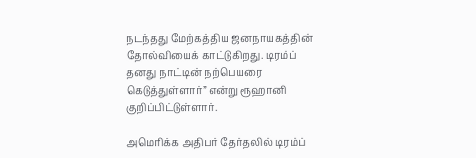நடந்தது மேற்கத்திய ஜனநாயகத்தின் தோல்வியைக் காட்டுகிறது. டிரம்ப் தனது நாட்டின் நற்பெயரை கெடுத்துள்ளார்” என்று ரூஹானி குறிப்பிட்டுள்ளார்.

அமெரிக்க அதிபர் தேர்தலில் டிரம்ப்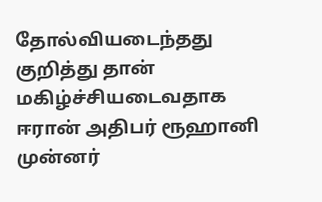தோல்வியடைந்தது குறித்து தான் மகிழ்ச்சியடைவதாக ஈரான் அதிபர் ரூஹானி முன்னர்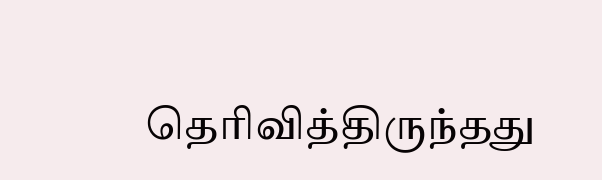தெரிவித்திருந்தது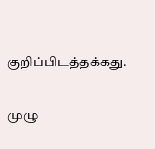குறிப்பிடத்தக்கது.

முழு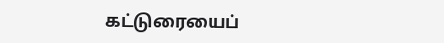கட்டுரையைப்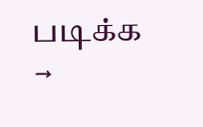படிக்க →